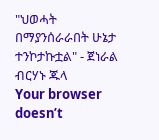"ህወሓት በማያንሰራራበት ሁኔታ ተንኮታኩቷል" - ጀነራል ብርሃኑ ጁላ
Your browser doesn’t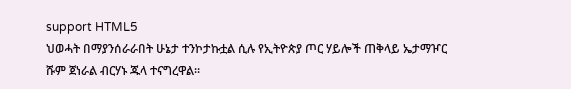support HTML5
ህወሓት በማያንሰራራበት ሁኔታ ተንኮታኩቷል ሲሉ የኢትዮጵያ ጦር ሃይሎች ጠቅላይ ኤታማዦር ሹም ጀነራል ብርሃኑ ጁላ ተናግረዋል።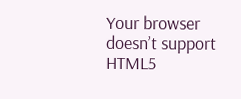Your browser doesn’t support HTML5